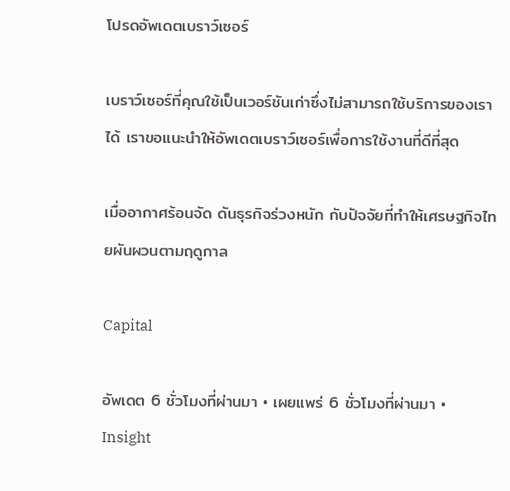โปรดอัพเดตเบราว์เซอร์

เบราว์เซอร์ที่คุณใช้เป็นเวอร์ชันเก่าซึ่งไม่สามารถใช้บริการของเราได้ เราขอแนะนำให้อัพเดตเบราว์เซอร์เพื่อการใช้งานที่ดีที่สุด

เมื่ออากาศร้อนจัด ดันธุรกิจร่วงหนัก กับปัจจัยที่ทำให้เศรษฐกิจไทยผันผวนตามฤดูกาล

Capital

อัพเดต 6 ชั่วโมงที่ผ่านมา • เผยแพร่ 6 ชั่วโมงที่ผ่านมา • Insight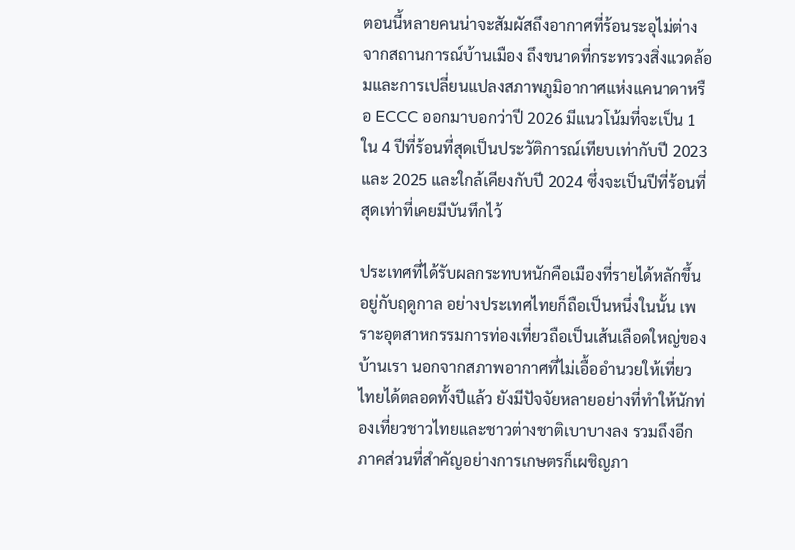ตอนนี้หลายคนน่าจะสัมผัสถึงอากาศที่ร้อนระอุไม่ต่างจากสถานการณ์บ้านเมือง ถึงขนาดที่กระทรวงสิ่งแวดล้อมและการเปลี่ยนแปลงสภาพภูมิอากาศแห่งแคนาดาหรือ ECCC ออกมาบอกว่าปี 2026 มีแนวโน้มที่จะเป็น 1 ใน 4 ปีที่ร้อนที่สุดเป็นประวัติการณ์เทียบเท่ากับปี 2023 และ 2025 และใกล้เคียงกับปี 2024 ซึ่งจะเป็นปีที่ร้อนที่สุดเท่าที่เคยมีบันทึกไว้

ประเทศที่ได้รับผลกระทบหนักคือเมืองที่รายได้หลักขึ้นอยู่กับฤดูกาล อย่างประเทศไทยก็ถือเป็นหนึ่งในนั้น เพราะอุตสาหกรรมการท่องเที่ยวถือเป็นเส้นเลือดใหญ่ของบ้านเรา นอกจากสภาพอากาศที่ไม่เอื้ออำนวยให้เที่ยวไทยได้ตลอดทั้งปีแล้ว ยังมีปัจจัยหลายอย่างที่ทำให้นักท่องเที่ยวชาวไทยและชาวต่างชาติเบาบางลง รวมถึงอีกภาคส่วนที่สำคัญอย่างการเกษตรก็เผชิญภา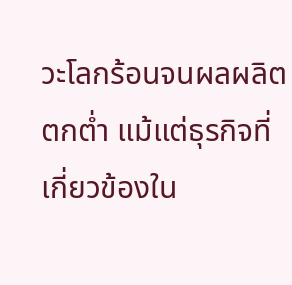วะโลกร้อนจนผลผลิตตกต่ำ แม้แต่ธุรกิจที่เกี่ยวข้องใน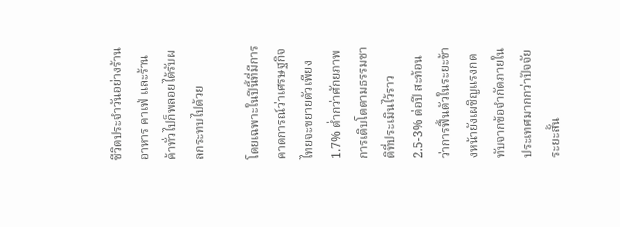ชีวิตประจำวันอย่างร้านอาหาร คาเฟ่ และร้านค้าทั่วไปก็พลอยได้รับผลกระทบไปด้วย

โดยเฉพาะในปีนี้ที่มีการคาดการณ์ว่าเศรษฐกิจไทยจะขยายตัวเพียง 1.7% ต่ำกว่าศักยภาพการเติบโตตามธรรมชาติที่ประเมินไว้ราว 2.5-3% ต่อปี สะท้อนว่าการฟื้นตัวในระยะข้างหน้ายังเผชิญแรงกดทับจากข้อจำกัดภายในประเทศมากกว่าปัจจัยระยะสั้น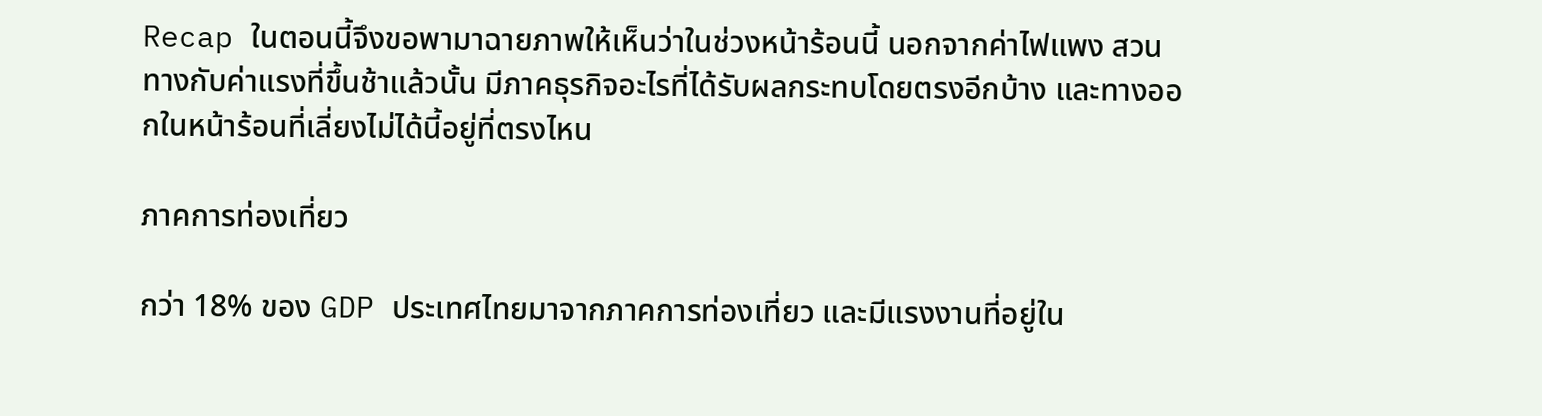Recap ในตอนนี้จึงขอพามาฉายภาพให้เห็นว่าในช่วงหน้าร้อนนี้ นอกจากค่าไฟแพง สวนทางกับค่าแรงที่ขึ้นช้าแล้วนั้น มีภาคธุรกิจอะไรที่ได้รับผลกระทบโดยตรงอีกบ้าง และทางออกในหน้าร้อนที่เลี่ยงไม่ได้นี้อยู่ที่ตรงไหน

ภาคการท่องเที่ยว

กว่า 18% ของ GDP ประเทศไทยมาจากภาคการท่องเที่ยว และมีแรงงานที่อยู่ใน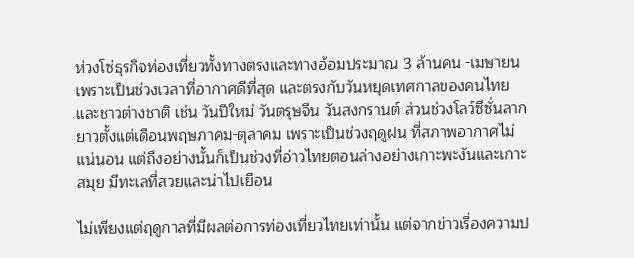ห่วงโซ่ธุรกิจท่องเที่ยวทั้งทางตรงและทางอ้อมประมาณ 3 ล้านคน -เมษายน เพราะเป็นช่วงเวลาที่อากาศดีที่สุด และตรงกับวันหยุดเทศกาลของคนไทยและชาวต่างชาติ เช่น วันปีใหม่ วันตรุษจีน วันสงกรานต์ ส่วนช่วงโลว์ซีซั่นลากยาวตั้งแต่เดือนพฤษภาคม-ตุลาคม เพราะเป็นช่วงฤดูฝน ที่สภาพอากาศไม่แน่นอน แต่ถึงอย่างนั้นก็เป็นช่วงที่อ่าวไทยตอนล่างอย่างเกาะพะงันและเกาะสมุย มีทะเลที่สวยและน่าไปเยือน

ไม่เพียงแต่ฤดูกาลที่มีผลต่อการท่องเที่ยวไทยเท่านั้น แต่จากข่าวเรื่องความป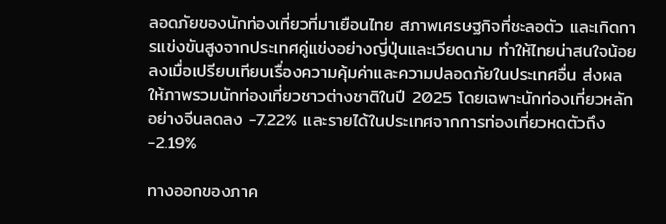ลอดภัยของนักท่องเที่ยวที่มาเยือนไทย สภาพเศรษฐกิจที่ชะลอตัว และเกิดการแข่งขันสูงจากประเทศคู่แข่งอย่างญี่ปุ่นและเวียดนาม ทำให้ไทยน่าสนใจน้อยลงเมื่อเปรียบเทียบเรื่องความคุ้มค่าและความปลอดภัยในประเทศอื่น ส่งผลให้ภาพรวมนักท่องเที่ยวชาวต่างชาติในปี 2025 โดยเฉพาะนักท่องเที่ยวหลักอย่างจีนลดลง -7.22% และรายได้ในประเทศจากการท่องเที่ยวหดตัวถึง -2.19%

ทางออกของภาค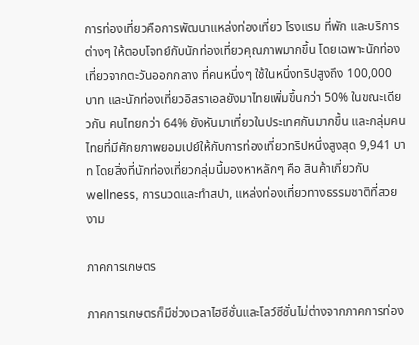การท่องเที่ยวคือการพัฒนาแหล่งท่องเที่ยว โรงแรม ที่พัก และบริการต่างๆ ให้ตอบโจทย์กับนักท่องเที่ยวคุณภาพมากขึ้น โดยเฉพาะนักท่องเที่ยวจากตะวันออกกลาง ที่คนหนึ่งๆ ใช้ในหนึ่งทริปสูงถึง 100,000 บาท และนักท่องเที่ยวอิสราเอลยังมาไทยเพิ่มขึ้นกว่า 50% ในขณะเดียวกัน คนไทยกว่า 64% ยังหันมาเที่ยวในประเทศกันมากขึ้น และกลุ่มคนไทยที่มีศักยภาพยอมเปย์ให้กับการท่องเที่ยวทริปหนึ่งสูงสุด 9,941 บาท โดยสิ่งที่นักท่องเที่ยวกลุ่มนี้มองหาหลักๆ คือ สินค้าเกี่ยวกับ wellness, การนวดและทำสปา, แหล่งท่องเที่ยวทางธรรมชาติที่สวยงาม

ภาคการเกษตร

ภาคการเกษตรก็มีช่วงเวลาไฮซีซั่นและโลว์ซีซั่นไม่ต่างจากภาคการท่อง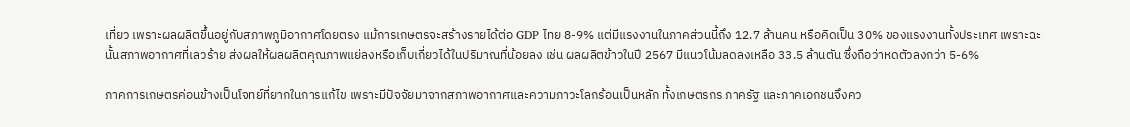เที่ยว เพราะผลผลิตขึ้นอยู่กับสภาพภูมิอากาศโดยตรง แม้การเกษตรจะสร้างรายได้ต่อ GDP ไทย 8-9% แต่มีแรงงานในภาคส่วนนี้ถึง 12.7 ล้านคน หรือคิดเป็น 30% ของแรงงานทั้งประเทศ เพราะฉะนั้นสภาพอากาศที่เลวร้าย ส่งผลให้ผลผลิตคุณภาพแย่ลงหรือเก็บเกี่ยวได้ในปริมาณที่น้อยลง เช่น ผลผลิตข้าวในปี 2567 มีแนวโน้มลดลงเหลือ 33.5 ล้านตัน ซึ่งถือว่าหดตัวลงกว่า 5-6%

ภาคการเกษตรค่อนข้างเป็นโจทย์ที่ยากในการแก้ไข เพราะมีปัจจัยมาจากสภาพอากาศและความภาวะโลกร้อนเป็นหลัก ทั้งเกษตรกร ภาครัฐ และภาคเอกชนจึงคว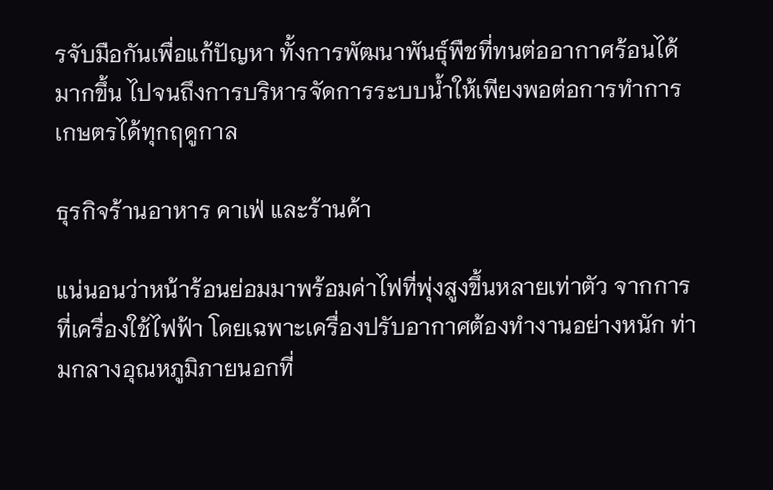รจับมือกันเพื่อแก้ปัญหา ทั้งการพัฒนาพันธุ์พืชที่ทนต่ออากาศร้อนได้มากขึ้น ไปจนถึงการบริหารจัดการระบบน้ำให้เพียงพอต่อการทำการเกษตรได้ทุกฤดูกาล

ธุรกิจร้านอาหาร คาเฟ่ และร้านค้า

แน่นอนว่าหน้าร้อนย่อมมาพร้อมค่าไฟที่พุ่งสูงขึ้นหลายเท่าตัว จากการที่เครื่องใช้ไฟฟ้า โดยเฉพาะเครื่องปรับอากาศต้องทำงานอย่างหนัก ท่ามกลางอุณหภูมิภายนอกที่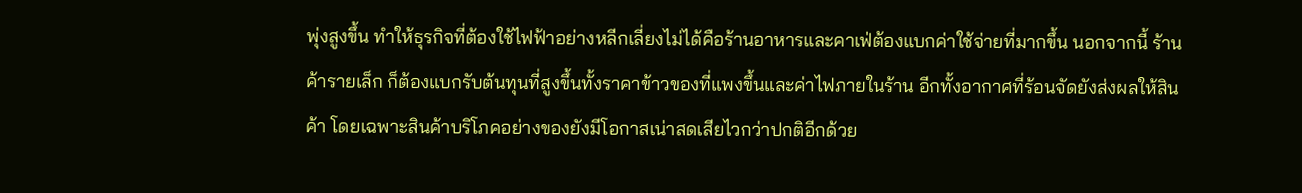พุ่งสูงขึ้น ทำให้ธุรกิจที่ต้องใช้ไฟฟ้าอย่างหลีกเลี่ยงไม่ได้คือร้านอาหารและคาเฟ่ต้องแบกค่าใช้จ่ายที่มากขึ้น นอกจากนี้ ร้านค้ารายเล็ก ก็ต้องแบกรับต้นทุนที่สูงขึ้นทั้งราคาข้าวของที่แพงขึ้นและค่าไฟภายในร้าน อีกทั้งอากาศที่ร้อนจัดยังส่งผลให้สินค้า โดยเฉพาะสินค้าบริโภคอย่างของยังมีโอกาสเน่าสดเสียไวกว่าปกติอีกด้วย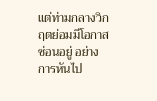แต่ท่ามกลางวิกฤตย่อมมีโอกาสซ่อนอยู่ อย่างการหันไป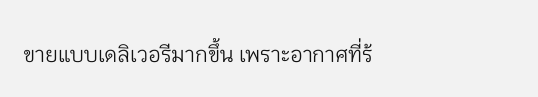ขายแบบเดลิเวอรีมากขึ้น เพราะอากาศที่ร้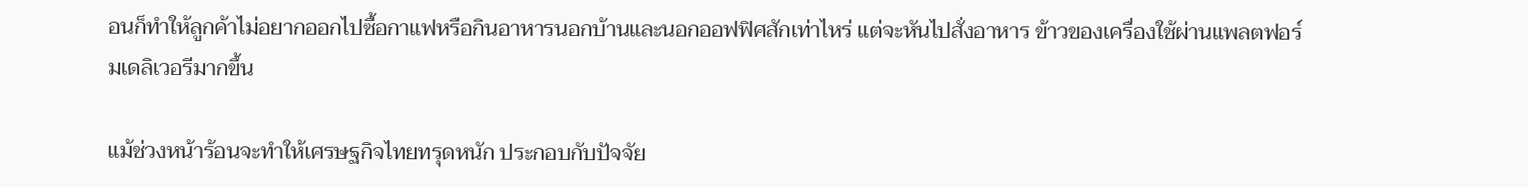อนก็ทำให้ลูกค้าไม่อยากออกไปซื้อกาแฟหรือกินอาหารนอกบ้านและนอกออฟฟิศสักเท่าไหร่ แต่จะหันไปสั่งอาหาร ข้าวของเครื่องใช้ผ่านแพลตฟอร์มเดลิเวอรีมากขึ้น

แม้ช่วงหน้าร้อนจะทำให้เศรษฐกิจไทยทรุดหนัก ประกอบกับปัจจัย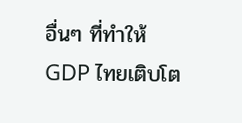อื่นๆ ที่ทำให้ GDP ไทยเติบโต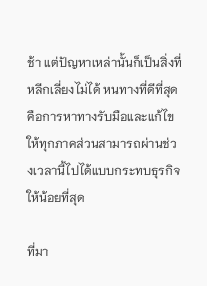ช้า แต่ปัญหาเหล่านั้นก็เป็นสิ่งที่หลีกเลี่ยงไม่ได้ หนทางที่ดีที่สุดคือการหาทางรับมือและแก้ไขให้ทุกภาคส่วนสามารถผ่านช่วงเวลานี้ไปได้แบบกระทบธุรกิจให้น้อยที่สุด

ที่มา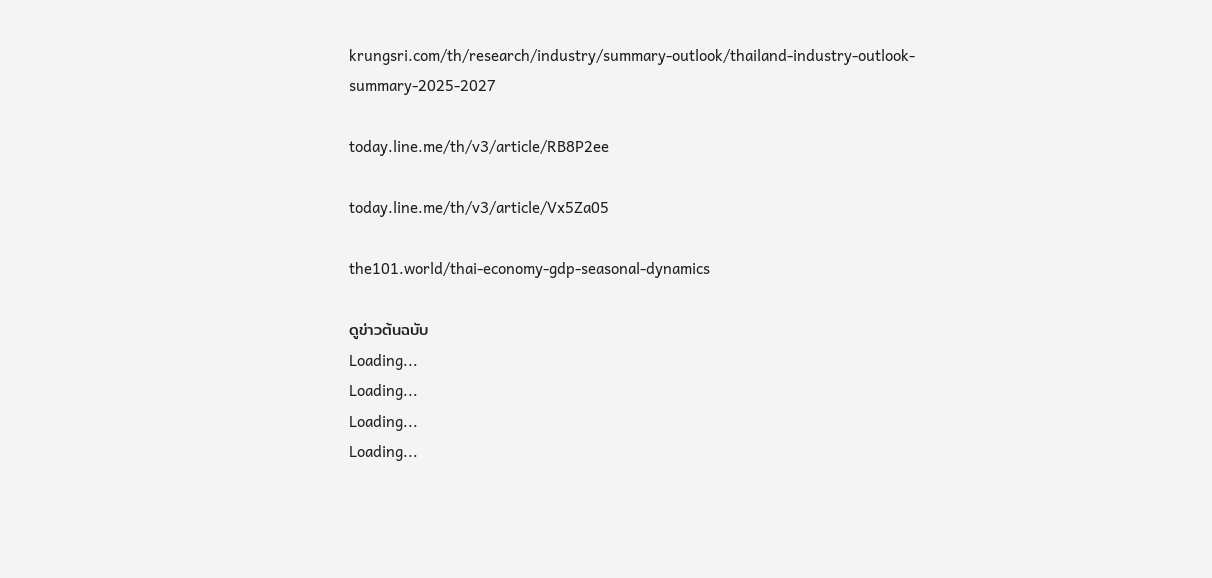krungsri.com/th/research/industry/summary-outlook/thailand-industry-outlook-summary-2025-2027

today.line.me/th/v3/article/RB8P2ee

today.line.me/th/v3/article/Vx5Za05

the101.world/thai-economy-gdp-seasonal-dynamics

ดูข่าวต้นฉบับ
Loading...
Loading...
Loading...
Loading...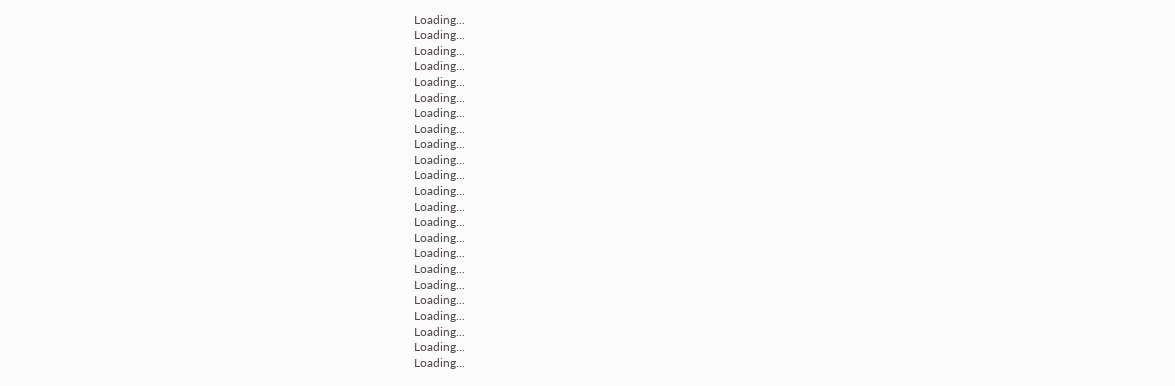Loading...
Loading...
Loading...
Loading...
Loading...
Loading...
Loading...
Loading...
Loading...
Loading...
Loading...
Loading...
Loading...
Loading...
Loading...
Loading...
Loading...
Loading...
Loading...
Loading...
Loading...
Loading...
Loading...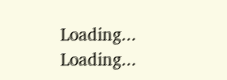Loading...
Loading...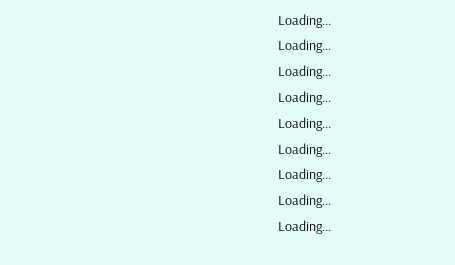Loading...
Loading...
Loading...
Loading...
Loading...
Loading...
Loading...
Loading...
Loading...